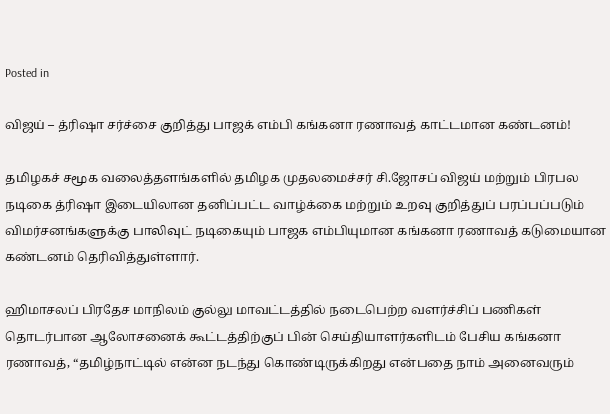Posted in

விஜய் – த்ரிஷா சர்ச்சை குறித்து பாஜக் எம்பி கங்கனா ரணாவத் காட்டமான கண்டனம்!

தமிழகச் சமூக வலைத்தளங்களில் தமிழக முதலமைச்சர் சி.ஜோசப் விஜய் மற்றும் பிரபல நடிகை த்ரிஷா இடையிலான தனிப்பட்ட வாழ்க்கை மற்றும் உறவு குறித்துப் பரப்பப்படும் விமர்சனங்களுக்கு பாலிவுட் நடிகையும் பாஜக எம்பியுமான கங்கனா ரணாவத் கடுமையான கண்டனம் தெரிவித்துள்ளார்.

ஹிமாசலப் பிரதேச மாநிலம் குல்லு மாவட்டத்தில் நடைபெற்ற வளர்ச்சிப் பணிகள் தொடர்பான ஆலோசனைக் கூட்டத்திற்குப் பின் செய்தியாளர்களிடம் பேசிய கங்கனா ரணாவத், “தமிழ்நாட்டில் என்ன நடந்து கொண்டிருக்கிறது என்பதை நாம் அனைவரும்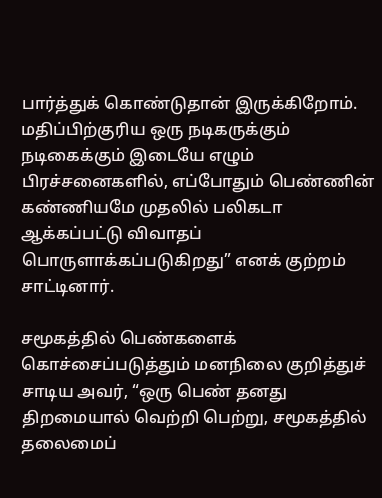பார்த்துக் கொண்டுதான் இருக்கிறோம். மதிப்பிற்குரிய ஒரு நடிகருக்கும் நடிகைக்கும் இடையே எழும் பிரச்சனைகளில், எப்போதும் பெண்ணின் கண்ணியமே முதலில் பலிகடா ஆக்கப்பட்டு விவாதப் பொருளாக்கப்படுகிறது” எனக் குற்றம் சாட்டினார்.

சமூகத்தில் பெண்களைக் கொச்சைப்படுத்தும் மனநிலை குறித்துச் சாடிய அவர், “ஒரு பெண் தனது திறமையால் வெற்றி பெற்று, சமூகத்தில் தலைமைப்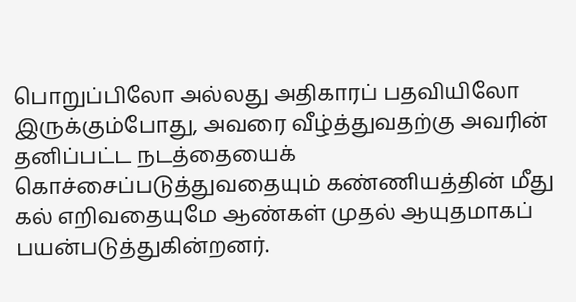பொறுப்பிலோ அல்லது அதிகாரப் பதவியிலோ இருக்கும்போது, அவரை வீழ்த்துவதற்கு அவரின் தனிப்பட்ட நடத்தையைக் கொச்சைப்படுத்துவதையும் கண்ணியத்தின் மீது கல் எறிவதையுமே ஆண்கள் முதல் ஆயுதமாகப் பயன்படுத்துகின்றனர்.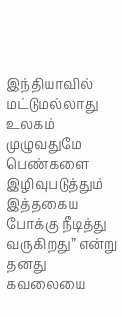இந்தியாவில் மட்டுமல்லாது உலகம் முழுவதுமே பெண்களை இழிவுபடுத்தும் இத்தகைய போக்கு நீடித்து வருகிறது” என்று தனது கவலையை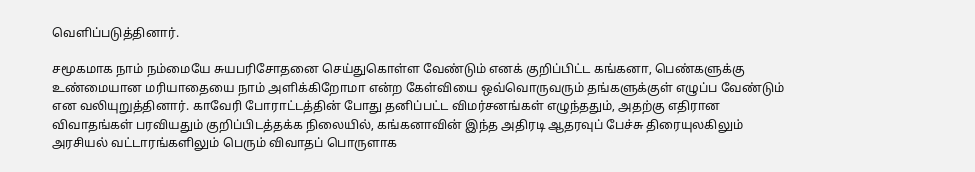வெளிப்படுத்தினார்.

சமூகமாக நாம் நம்மையே சுயபரிசோதனை செய்துகொள்ள வேண்டும் எனக் குறிப்பிட்ட கங்கனா, பெண்களுக்கு உண்மையான மரியாதையை நாம் அளிக்கிறோமா என்ற கேள்வியை ஒவ்வொருவரும் தங்களுக்குள் எழுப்ப வேண்டும் என வலியுறுத்தினார். காவேரி போராட்டத்தின் போது தனிப்பட்ட விமர்சனங்கள் எழுந்ததும், அதற்கு எதிரான விவாதங்கள் பரவியதும் குறிப்பிடத்தக்க நிலையில், கங்கனாவின் இந்த அதிரடி ஆதரவுப் பேச்சு திரையுலகிலும் அரசியல் வட்டாரங்களிலும் பெரும் விவாதப் பொருளாக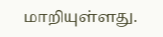மாறியுள்ளது.